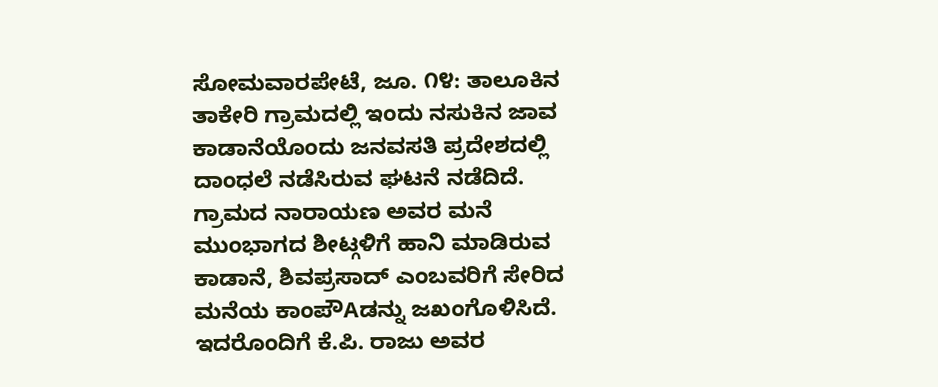ಸೋಮವಾರಪೇಟೆ, ಜೂ. ೧೪: ತಾಲೂಕಿನ ತಾಕೇರಿ ಗ್ರಾಮದಲ್ಲಿ ಇಂದು ನಸುಕಿನ ಜಾವ ಕಾಡಾನೆಯೊಂದು ಜನವಸತಿ ಪ್ರದೇಶದಲ್ಲಿ ದಾಂಧಲೆ ನಡೆಸಿರುವ ಘಟನೆ ನಡೆದಿದೆ.
ಗ್ರಾಮದ ನಾರಾಯಣ ಅವರ ಮನೆ ಮುಂಭಾಗದ ಶೀಟ್ಗಳಿಗೆ ಹಾನಿ ಮಾಡಿರುವ ಕಾಡಾನೆ, ಶಿವಪ್ರಸಾದ್ ಎಂಬವರಿಗೆ ಸೇರಿದ ಮನೆಯ ಕಾಂಪೌAಡನ್ನು ಜಖಂಗೊಳಿಸಿದೆ. ಇದರೊಂದಿಗೆ ಕೆ.ಪಿ. ರಾಜು ಅವರ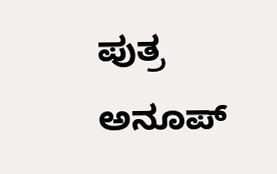ಪುತ್ರ ಅನೂಪ್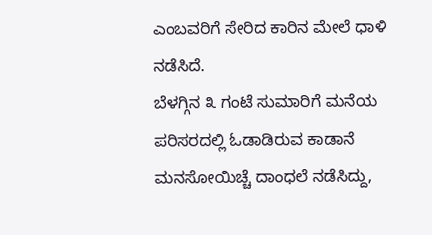ಎಂಬವರಿಗೆ ಸೇರಿದ ಕಾರಿನ ಮೇಲೆ ಧಾಳಿ ನಡೆಸಿದೆ.
ಬೆಳಗ್ಗಿನ ೩ ಗಂಟೆ ಸುಮಾರಿಗೆ ಮನೆಯ ಪರಿಸರದಲ್ಲಿ ಓಡಾಡಿರುವ ಕಾಡಾನೆ ಮನಸೋಯಿಚ್ಚೆ ದಾಂಧಲೆ ನಡೆಸಿದ್ದು,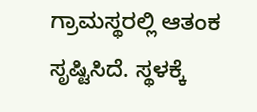ಗ್ರಾಮಸ್ಥರಲ್ಲಿ ಆತಂಕ ಸೃಷ್ಟಿಸಿದೆ. ಸ್ಥಳಕ್ಕೆ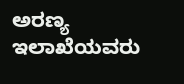ಅರಣ್ಯ ಇಲಾಖೆಯವರು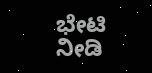ಭೇಟಿ ನೀಡಿ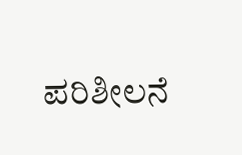ಪರಿಶೀಲನೆ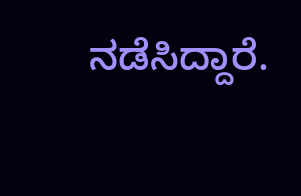ನಡೆಸಿದ್ದಾರೆ.